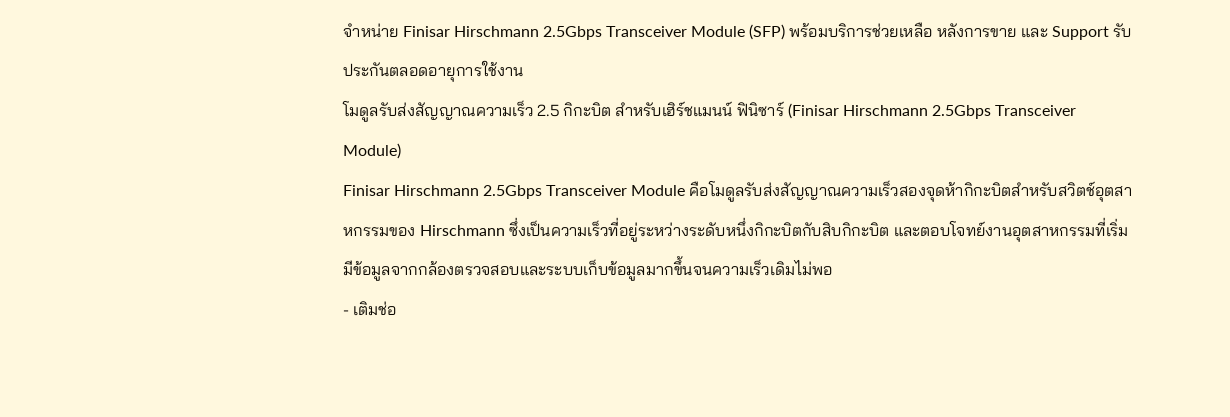จำหน่าย Finisar Hirschmann 2.5Gbps Transceiver Module (SFP) พร้อมบริการช่วยเหลือ หลังการขาย และ Support รับประกันตลอดอายุการใช้งาน
โมดูลรับส่งสัญญาณความเร็ว 2.5 กิกะบิต สำหรับเฮิร์ชแมนน์ ฟินิซาร์ (Finisar Hirschmann 2.5Gbps Transceiver Module)
Finisar Hirschmann 2.5Gbps Transceiver Module คือโมดูลรับส่งสัญญาณความเร็วสองจุดห้ากิกะบิตสำหรับสวิตช์อุตสาหกรรมของ Hirschmann ซึ่งเป็นความเร็วที่อยู่ระหว่างระดับหนึ่งกิกะบิตกับสิบกิกะบิต และตอบโจทย์งานอุตสาหกรรมที่เริ่มมีข้อมูลจากกล้องตรวจสอบและระบบเก็บข้อมูลมากขึ้นจนความเร็วเดิมไม่พอ
- เติมช่อ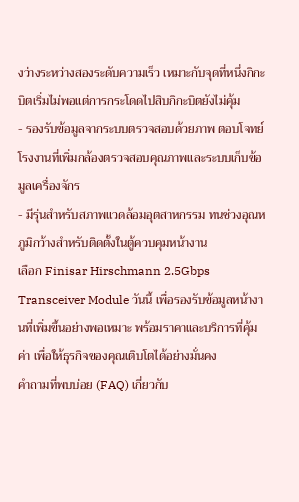งว่างระหว่างสองระดับความเร็ว เหมาะกับจุดที่หนึ่งกิกะบิตเริ่มไม่พอแต่การกระโดดไปสิบกิกะบิตยังไม่คุ้ม
- รองรับข้อมูลจากระบบตรวจสอบด้วยภาพ ตอบโจทย์โรงงานที่เพิ่มกล้องตรวจสอบคุณภาพและระบบเก็บข้อมูลเครื่องจักร
- มีรุ่นสำหรับสภาพแวดล้อมอุตสาหกรรม ทนช่วงอุณหภูมิกว้างสำหรับติดตั้งในตู้ควบคุมหน้างาน
เลือก Finisar Hirschmann 2.5Gbps Transceiver Module วันนี้ เพื่อรองรับข้อมูลหน้างานที่เพิ่มขึ้นอย่างพอเหมาะ พร้อมราคาและบริการที่คุ้มค่า เพื่อให้ธุรกิจของคุณเติบโตได้อย่างมั่นคง
คำถามที่พบบ่อย (FAQ) เกี่ยวกับ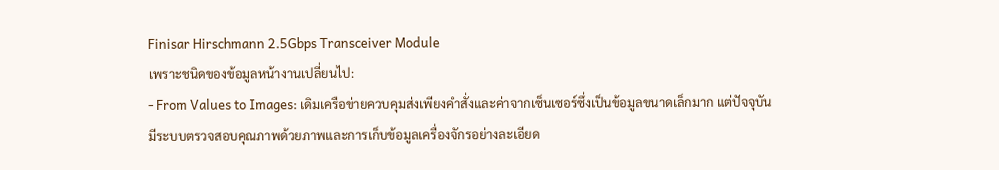Finisar Hirschmann 2.5Gbps Transceiver Module
เพราะชนิดของข้อมูลหน้างานเปลี่ยนไป:
- From Values to Images: เดิมเครือข่ายควบคุมส่งเพียงคำสั่งและค่าจากเซ็นเซอร์ซึ่งเป็นข้อมูลขนาดเล็กมาก แต่ปัจจุบันมีระบบตรวจสอบคุณภาพด้วยภาพและการเก็บข้อมูลเครื่องจักรอย่างละเอียด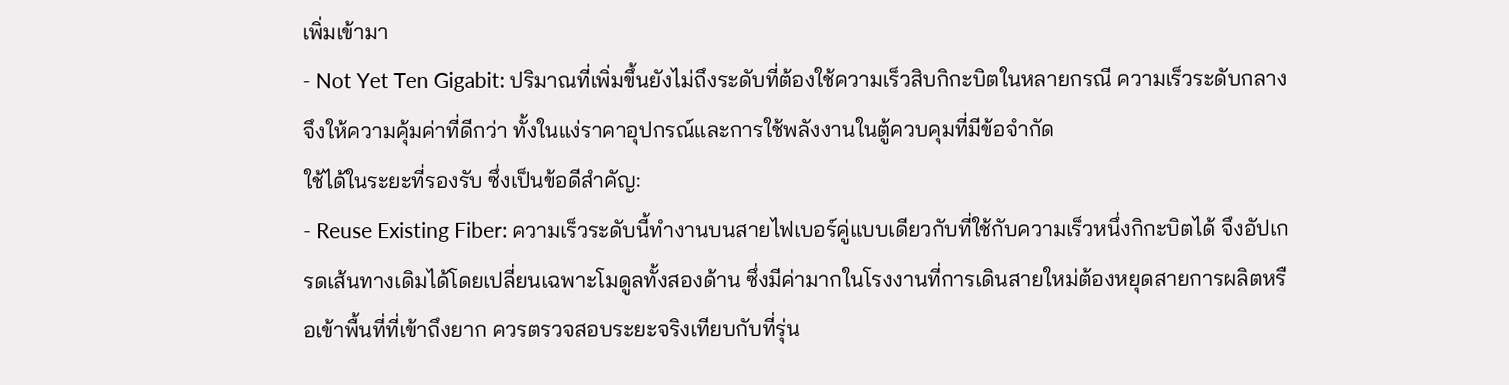เพิ่มเข้ามา
- Not Yet Ten Gigabit: ปริมาณที่เพิ่มขึ้นยังไม่ถึงระดับที่ต้องใช้ความเร็วสิบกิกะบิตในหลายกรณี ความเร็วระดับกลางจึงให้ความคุ้มค่าที่ดีกว่า ทั้งในแง่ราคาอุปกรณ์และการใช้พลังงานในตู้ควบคุมที่มีข้อจำกัด
ใช้ได้ในระยะที่รองรับ ซึ่งเป็นข้อดีสำคัญ:
- Reuse Existing Fiber: ความเร็วระดับนี้ทำงานบนสายไฟเบอร์คู่แบบเดียวกับที่ใช้กับความเร็วหนึ่งกิกะบิตได้ จึงอัปเกรดเส้นทางเดิมได้โดยเปลี่ยนเฉพาะโมดูลทั้งสองด้าน ซึ่งมีค่ามากในโรงงานที่การเดินสายใหม่ต้องหยุดสายการผลิตหรือเข้าพื้นที่ที่เข้าถึงยาก ควรตรวจสอบระยะจริงเทียบกับที่รุ่น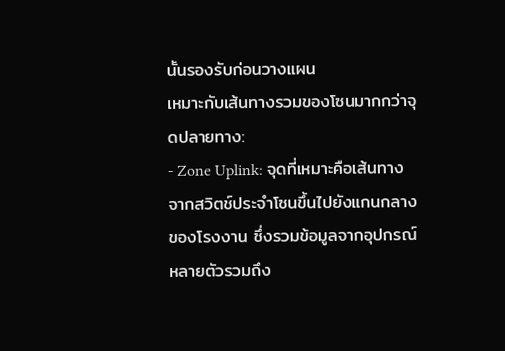นั้นรองรับก่อนวางแผน
เหมาะกับเส้นทางรวมของโซนมากกว่าจุดปลายทาง:
- Zone Uplink: จุดที่เหมาะคือเส้นทางจากสวิตช์ประจำโซนขึ้นไปยังแกนกลางของโรงงาน ซึ่งรวมข้อมูลจากอุปกรณ์หลายตัวรวมถึง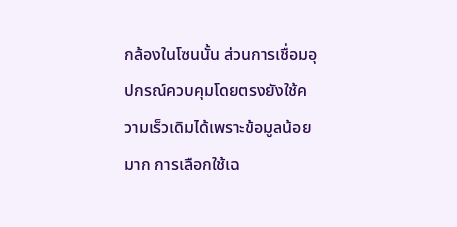กล้องในโซนนั้น ส่วนการเชื่อมอุปกรณ์ควบคุมโดยตรงยังใช้ความเร็วเดิมได้เพราะข้อมูลน้อยมาก การเลือกใช้เฉ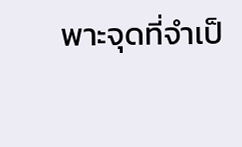พาะจุดที่จำเป็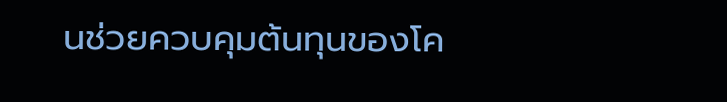นช่วยควบคุมต้นทุนของโค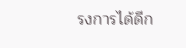รงการได้ดีก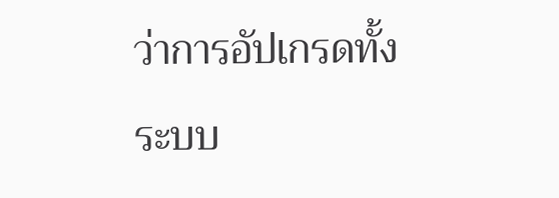ว่าการอัปเกรดทั้งระบบ